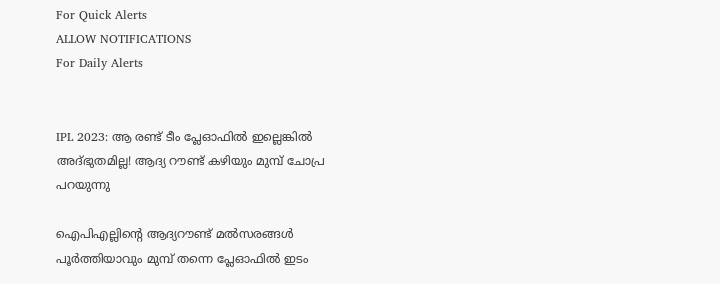For Quick Alerts
ALLOW NOTIFICATIONS
For Daily Alerts


IPL 2023: ആ രണ്ട് ടീം പ്ലേഓഫില്‍ ഇല്ലെങ്കില്‍ അദ്ഭുതമില്ല! ആദ്യ റൗണ്ട് കഴിയും മുമ്പ് ചോപ്ര പറയുന്നു

ഐപിഎല്ലിന്റെ ആദ്യറൗണ്ട് മല്‍സരങ്ങള്‍ പൂര്‍ത്തിയാവും മുമ്പ് തന്നെ പ്ലേഓഫില്‍ ഇടം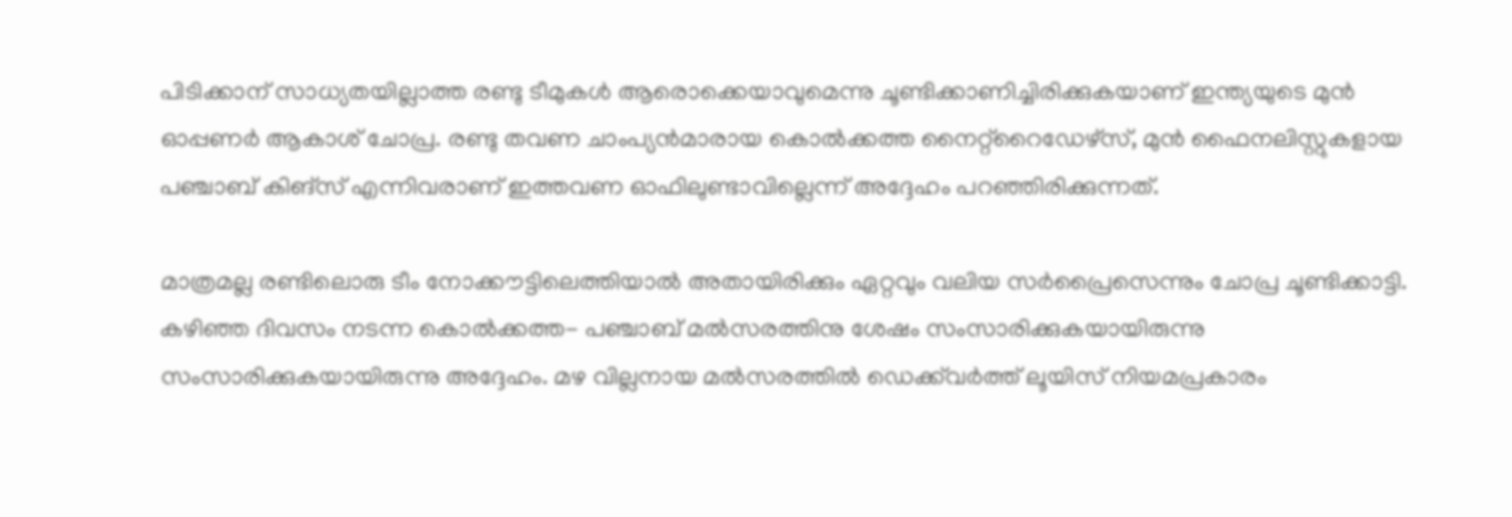പിടിക്കാന് സാധ്യതയില്ലാത്ത രണ്ടു ടീമുകള്‍ ആരൊക്കെയാവുമെന്നു ചൂണ്ടിക്കാണിച്ചിരിക്കുകയാണ് ഇന്ത്യയുടെ മുന്‍ ഓപ്പണര്‍ ആകാശ് ചോപ്ര. രണ്ടു തവണ ചാംപ്യന്‍മാരായ കൊല്‍ക്കത്ത നൈറ്റ്‌റൈഡേഴ്‌സ്, മുന്‍ ഫൈനലിസ്റ്റുകളായ പഞ്ചാബ് കിങ്‌സ് എന്നിവരാണ് ഇത്തവണ ഓഫിലുണ്ടാവില്ലെന്ന് അദ്ദേഹം പറഞ്ഞിരിക്കുന്നത്.

മാത്രമല്ല രണ്ടിലൊരു ടീം നോക്കൗട്ടിലെത്തിയാല്‍ അതായിരിക്കും ഏറ്റവും വലിയ സര്‍പ്രൈസെന്നും ചോപ്ര ചൂണ്ടിക്കാട്ടി. കഴിഞ്ഞ ദിവസം നടന്ന കൊല്‍ക്കത്ത- പഞ്ചാബ് മല്‍സരത്തിനു ശേഷം സംസാരിക്കുകയായിരുന്നു സംസാരിക്കുകയായിരുന്നു അദ്ദേഹം. മഴ വില്ലനായ മല്‍സരത്തില്‍ ഡെക്ക്‌വര്‍ത്ത് ലൂയിസ് നിയമപ്രകാരം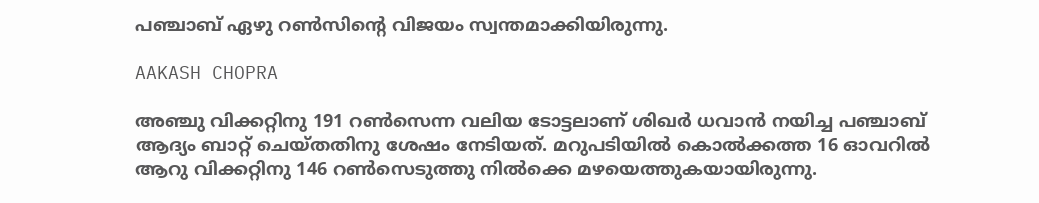പഞ്ചാബ് ഏഴു റണ്‍സിന്റെ വിജയം സ്വന്തമാക്കിയിരുന്നു.

AAKASH CHOPRA

അഞ്ചു വിക്കറ്റിനു 191 റണ്‍സെന്ന വലിയ ടോട്ടലാണ് ശിഖര്‍ ധവാന്‍ നയിച്ച പഞ്ചാബ് ആദ്യം ബാറ്റ് ചെയ്തതിനു ശേഷം നേടിയത്. മറുപടിയില്‍ കൊല്‍ക്കത്ത 16 ഓവറില്‍ ആറു വിക്കറ്റിനു 146 റണ്‍സെടുത്തു നില്‍ക്കെ മഴയെത്തുകയായിരുന്നു.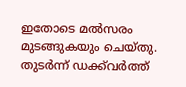ഇതോടെ മല്‍സരം മുടങ്ങുകയും ചെയ്തു. തുടര്‍ന്ന് ഡക്ക്‌വര്‍ത്ത്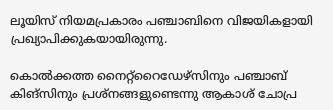ലൂയിസ് നിയമപ്രകാരം പഞ്ചാബിനെ വിജയികളായി പ്രഖ്യാപിക്കുകയായിരുന്നു.

കൊല്‍ക്കത്ത നൈറ്റ്‌റൈഡേഴ്‌സിനും പഞ്ചാബ് കിങ്‌സിനും പ്രശ്‌നങ്ങളുണ്ടെന്നു ആകാശ് ചോപ്ര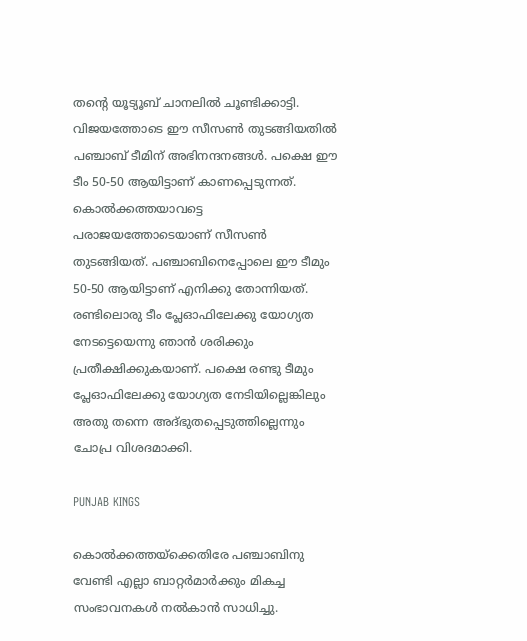തന്റെ യൂട്യൂബ് ചാനലില്‍ ചൂണ്ടിക്കാട്ടി. വിജയത്തോടെ ഈ സീസണ്‍ തുടങ്ങിയതില്‍ പഞ്ചാബ് ടീമിന് അഭിനന്ദനങ്ങള്‍. പക്ഷെ ഈ ടീം 50-50 ആയിട്ടാണ് കാണപ്പെടുന്നത്. കൊല്‍ക്കത്തയാവട്ടെ പരാജയത്തോടെയാണ് സീസണ്‍ തുടങ്ങിയത്. പഞ്ചാബിനെപ്പോലെ ഈ ടീമും 50-50 ആയിട്ടാണ് എനിക്കു തോന്നിയത്. രണ്ടിലൊരു ടീം പ്ലേഓഫിലേക്കു യോഗ്യത നേടട്ടെയെന്നു ഞാന്‍ ശരിക്കും പ്രതീക്ഷിക്കുകയാണ്. പക്ഷെ രണ്ടു ടീമും പ്ലേഓഫിലേക്കു യോഗ്യത നേടിയില്ലെങ്കിലും അതു തന്നെ അദ്ഭുതപ്പെടുത്തില്ലെന്നും ചോപ്ര വിശദമാക്കി.

PUNJAB KINGS

കൊല്‍ക്കത്തയ്‌ക്കെതിരേ പഞ്ചാബിനു വേണ്ടി എല്ലാ ബാറ്റര്‍മാര്‍ക്കും മികച്ച സംഭാവനകള്‍ നല്‍കാന്‍ സാധിച്ചു.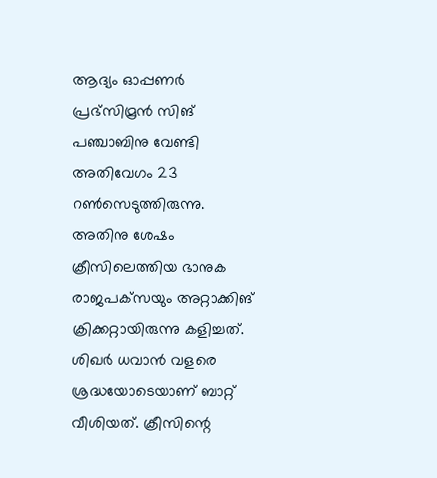ആദ്യം ഓപ്പണര്‍ പ്രഭ്‌സിമ്രന്‍ സിങ് പഞ്ചാബിനു വേണ്ടി അതിവേഗം 23 റണ്‍സെടുത്തിരുന്നു. അതിനു ശേഷം ക്രീസിലെത്തിയ ഭാനുക രാജപക്‌സയും അറ്റാക്കിങ് ക്രിക്കറ്റായിരുന്നു കളിച്ചത്. ശിഖര്‍ ധവാന്‍ വളരെ ശ്രദ്ധയോടെയാണ് ബാറ്റ് വീശിയത്. ക്രീസിന്റെ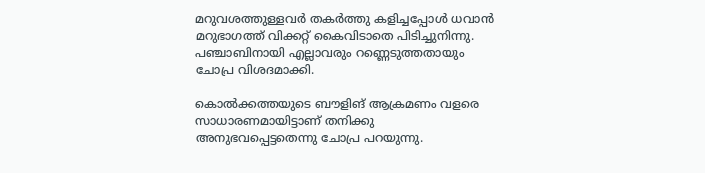മറുവശത്തുള്ളവര്‍ തകര്‍ത്തു കളിച്ചപ്പോള്‍ ധവാന്‍ മറുഭാഗത്ത് വിക്കറ്റ് കൈവിടാതെ പിടിച്ചുനിന്നു. പഞ്ചാബിനായി എല്ലാവരും റണ്ണെടുത്തതായും ചോപ്ര വിശദമാക്കി.

കൊല്‍ക്കത്തയുടെ ബൗളിങ് ആക്രമണം വളരെ സാധാരണമായിട്ടാണ് തനിക്കു അനുഭവപ്പെട്ടതെന്നു ചോപ്ര പറയുന്നു.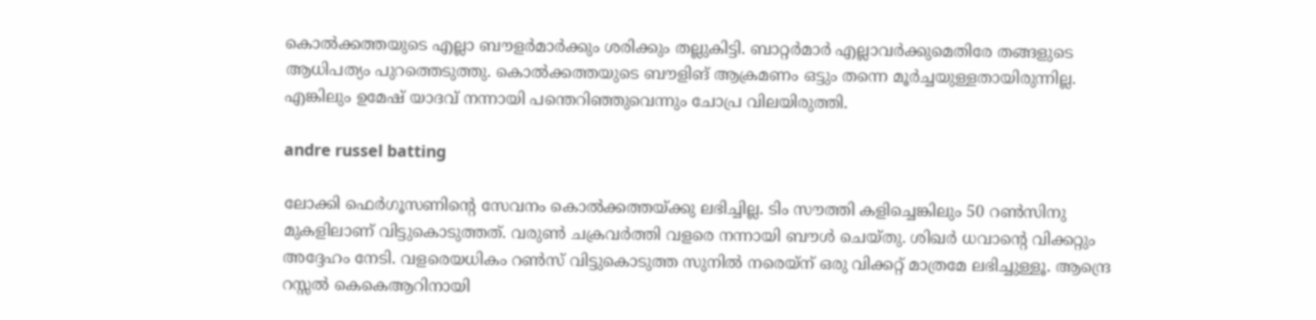കൊല്‍ക്കത്തയുടെ എല്ലാ ബൗളര്‍മാര്‍ക്കും ശരിക്കും തല്ലുകിട്ടി. ബാറ്റര്‍മാര്‍ എല്ലാവര്‍ക്കുമെതിരേ തങ്ങളുടെ ആധിപത്യം പുറത്തെടുത്തു. കൊല്‍ക്കത്തയുടെ ബൗളിങ് ആക്രമണം ഒട്ടും തന്നെ മൂര്‍ച്ചയുള്ളതായിരുന്നില്ല. എങ്കിലും ഉമേഷ് യാദവ് നന്നായി പന്തെറിഞ്ഞുവെന്നും ചോപ്ര വിലയിരുത്തി.

andre russel batting

ലോക്കി ഫെര്‍ഗൂസണിന്റെ സേവനം കൊല്‍ക്കത്തയ്ക്കു ലഭിച്ചില്ല. ടിം സൗത്തി കളിച്ചെങ്കിലും 50 റണ്‍സിനു മുകളിലാണ് വിട്ടുകൊടുത്തത്. വരുണ്‍ ചക്രവര്‍ത്തി വളരെ നന്നായി ബൗള്‍ ചെയ്തു. ശിഖര്‍ ധവാന്റെ വിക്കറ്റും അദ്ദേഹം നേടി. വളരെയധികം റണ്‍സ് വിട്ടുകൊടുത്ത സുനില്‍ നരെയ്‌ന് ഒരു വിക്കറ്റ് മാത്രമേ ലഭിച്ചുള്ളൂ. ആന്ദ്രെ റസ്സല്‍ കെകെആറിനായി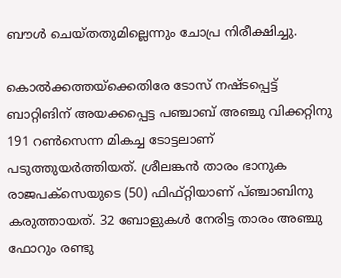ബൗള്‍ ചെയ്തതുമില്ലെന്നും ചോപ്ര നിരീക്ഷിച്ചു.

കൊല്‍ക്കത്തയ്‌ക്കെതിരേ ടോസ് നഷ്ടപ്പെട്ട് ബാറ്റിങിന് അയക്കപ്പെട്ട പഞ്ചാബ് അഞ്ചു വിക്കറ്റിനു 191 റണ്‍സെന്ന മികച്ച ടോട്ടലാണ് പടുത്തുയര്‍ത്തിയത്. ശ്രീലങ്കന്‍ താരം ഭാനുക രാജപക്‌സെയുടെ (50) ഫിഫ്റ്റിയാണ് പ്ഞ്ചാബിനു കരുത്തായത്. 32 ബോളുകള്‍ നേരിട്ട താരം അഞ്ചു ഫോറും രണ്ടു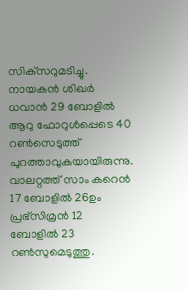സിക്‌സറുമടിച്ചു. നായകന്‍ ശിഖര്‍ ധവാന്‍ 29 ബോളില്‍ ആറു ഫോറുള്‍പ്പെടെ 40 റണ്‍സെടുത്ത് പുറത്താവുകയായിരുന്നു. വാലറ്റത്ത് സാം കറെന്‍ 17 ബോളില്‍ 26ഉം പ്രഭ്‌സിമ്രന്‍ 12 ബോളില്‍ 23 റണ്‍സുമെടുത്തു.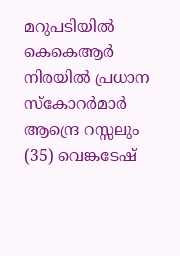മറുപടിയില്‍ കെകെആര്‍ നിരയില്‍ പ്രധാന സ്‌കോറര്‍മാര്‍ ആന്ദ്രെ റസ്സലും (35) വെങ്കടേഷ്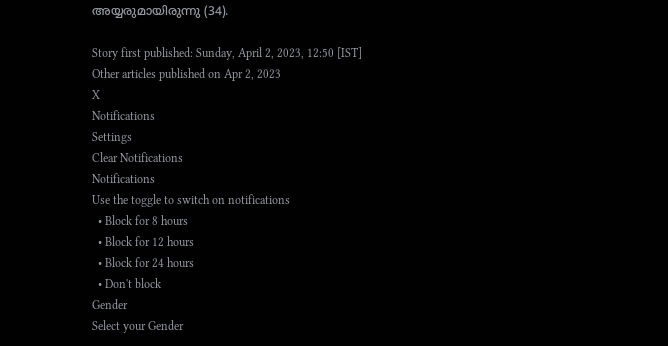അയ്യരുമായിരുന്നു (34).

Story first published: Sunday, April 2, 2023, 12:50 [IST]
Other articles published on Apr 2, 2023
X
Notifications
Settings
Clear Notifications
Notifications
Use the toggle to switch on notifications
  • Block for 8 hours
  • Block for 12 hours
  • Block for 24 hours
  • Don't block
Gender
Select your Gender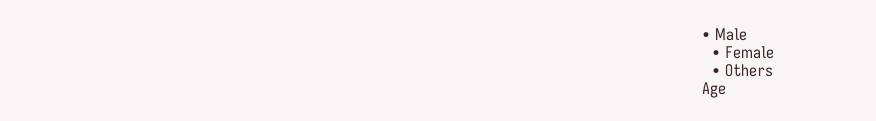• Male
  • Female
  • Others
Age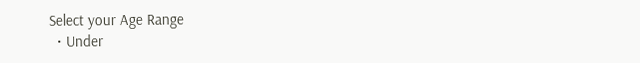Select your Age Range
  • Under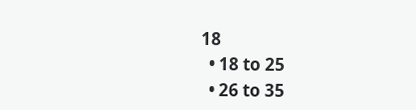18
  • 18 to 25
  • 26 to 35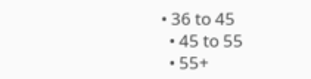• 36 to 45
  • 45 to 55
  • 55+